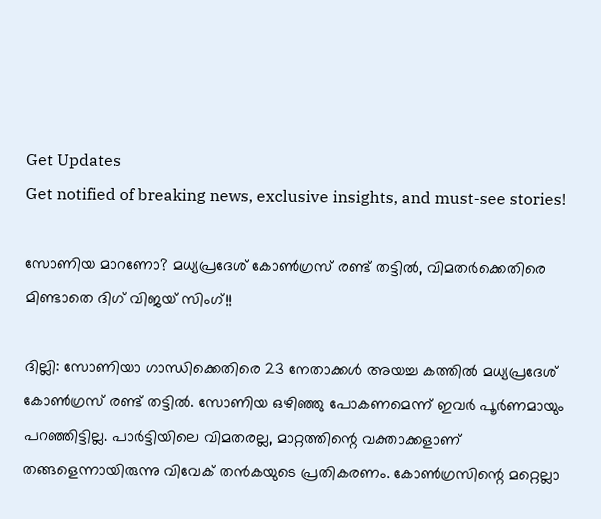Get Updates
Get notified of breaking news, exclusive insights, and must-see stories!

സോണിയ മാറണോ? മധ്യപ്രദേശ് കോണ്‍ഗ്രസ് രണ്ട് തട്ടില്‍, വിമതര്‍ക്കെതിരെ മിണ്ടാതെ ദിഗ് വിജയ് സിംഗ്!!

ദില്ലി: സോണിയാ ഗാന്ധിക്കെതിരെ 23 നേതാക്കള്‍ അയച്ച കത്തില്‍ മധ്യപ്രദേശ് കോണ്‍ഗ്രസ് രണ്ട് തട്ടില്‍. സോണിയ ഒഴിഞ്ഞു പോകണമെന്ന് ഇവര്‍ പൂര്‍ണമായും പറഞ്ഞിട്ടില്ല. പാര്‍ട്ടിയിലെ വിമതരല്ല, മാറ്റത്തിന്റെ വക്താക്കളാണ് തങ്ങളെന്നായിരുന്നു വിവേക് തന്‍കയുടെ പ്രതികരണം. കോണ്‍ഗ്രസിന്റെ മറ്റെല്ലാ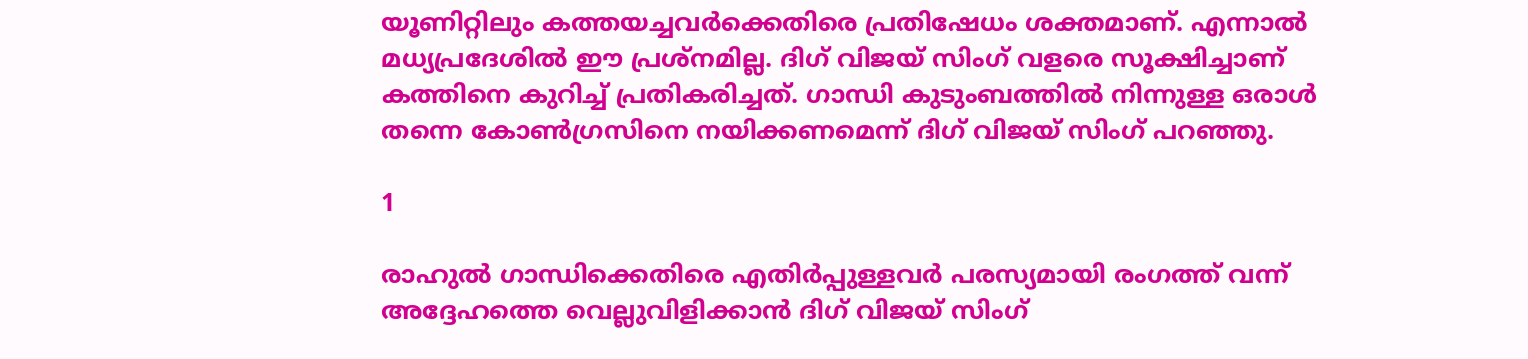യൂണിറ്റിലും കത്തയച്ചവര്‍ക്കെതിരെ പ്രതിഷേധം ശക്തമാണ്. എന്നാല്‍ മധ്യപ്രദേശില്‍ ഈ പ്രശ്‌നമില്ല. ദിഗ് വിജയ് സിംഗ് വളരെ സൂക്ഷിച്ചാണ് കത്തിനെ കുറിച്ച് പ്രതികരിച്ചത്. ഗാന്ധി കുടുംബത്തില്‍ നിന്നുള്ള ഒരാള്‍ തന്നെ കോണ്‍ഗ്രസിനെ നയിക്കണമെന്ന് ദിഗ് വിജയ് സിംഗ് പറഞ്ഞു.

1

രാഹുല്‍ ഗാന്ധിക്കെതിരെ എതിര്‍പ്പുള്ളവര്‍ പരസ്യമായി രംഗത്ത് വന്ന് അദ്ദേഹത്തെ വെല്ലുവിളിക്കാന്‍ ദിഗ് വിജയ് സിംഗ്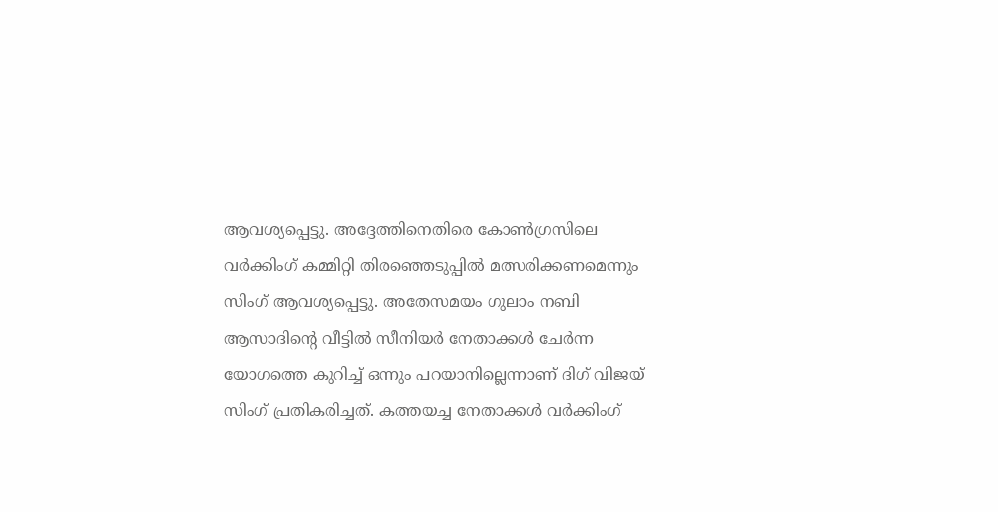ആവശ്യപ്പെട്ടു. അദ്ദേത്തിനെതിരെ കോണ്‍ഗ്രസിലെ വര്‍ക്കിംഗ് കമ്മിറ്റി തിരഞ്ഞെടുപ്പില്‍ മത്സരിക്കണമെന്നും സിംഗ് ആവശ്യപ്പെട്ടു. അതേസമയം ഗുലാം നബി ആസാദിന്റെ വീട്ടില്‍ സീനിയര്‍ നേതാക്കള്‍ ചേര്‍ന്ന യോഗത്തെ കുറിച്ച് ഒന്നും പറയാനില്ലെന്നാണ് ദിഗ് വിജയ് സിംഗ് പ്രതികരിച്ചത്. കത്തയച്ച നേതാക്കള്‍ വര്‍ക്കിംഗ്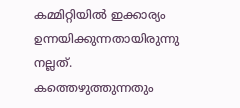കമ്മിറ്റിയില്‍ ഇക്കാര്യം ഉന്നയിക്കുന്നതായിരുന്നു നല്ലത്. കത്തെഴുത്തുന്നതും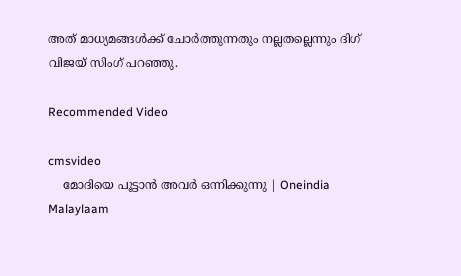അത് മാധ്യമങ്ങള്‍ക്ക് ചോര്‍ത്തുന്നതും നല്ലതല്ലെന്നും ദിഗ് വിജയ് സിംഗ് പറഞ്ഞു.

Recommended Video

cmsvideo
    മോദിയെ പൂട്ടാൻ അവർ ഒന്നിക്കുന്നു | Oneindia Malaylaam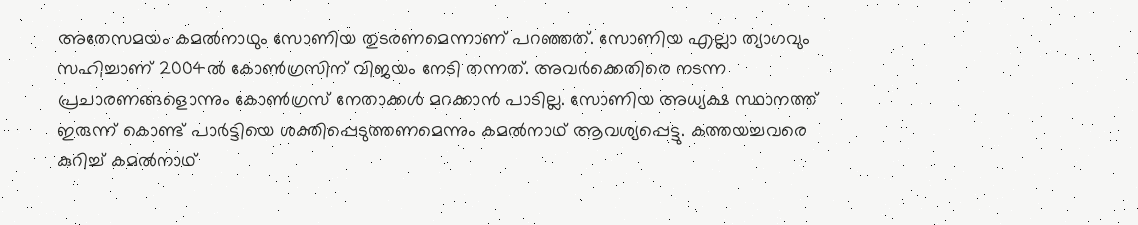അതേസമയം കമല്‍നാഥും സോണിയ തുടരണമെന്നാണ് പറഞ്ഞത്. സോണിയ എല്ലാ ത്യാഗവും സഹിച്ചാണ് 2004ല്‍ കോണ്‍ഗ്രസിന് വിജയം നേടി തന്നത്. അവര്‍ക്കെതിരെ നടന്ന പ്രചാരണങ്ങളൊന്നും കോണ്‍ഗ്രസ് നേതാക്കള്‍ മറക്കാന്‍ പാടില്ല. സോണിയ അധ്യക്ഷ സ്ഥാനത്ത് ഇരുന്ന് കൊണ്ട് പാര്‍ട്ടിയെ ശക്തിപ്പെടുത്തണമെന്നും കമല്‍നാഥ് ആവശ്യപ്പെട്ടു. കത്തയച്ചവരെ കുറിച്ച് കമല്‍നാഥ്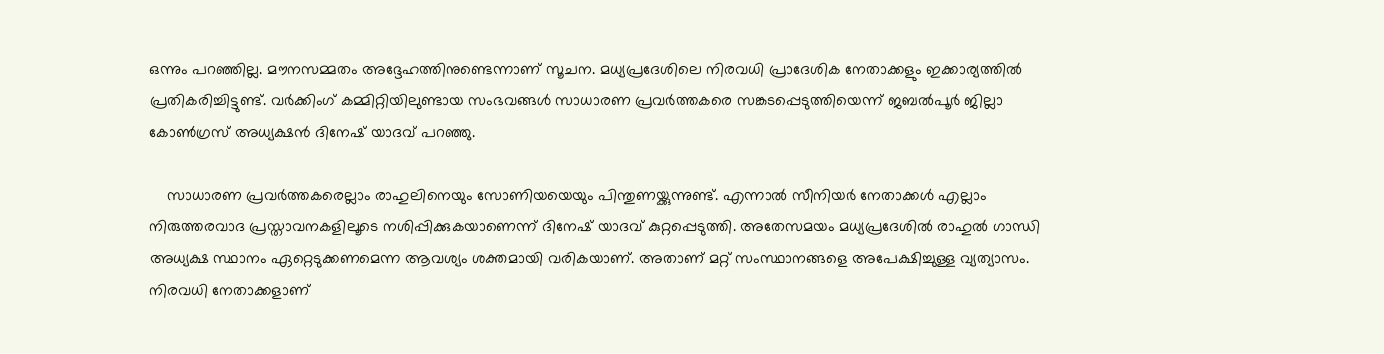ഒന്നും പറഞ്ഞില്ല. മൗനസമ്മതം അദ്ദേഹത്തിനുണ്ടെന്നാണ് സൂചന. മധ്യപ്രദേശിലെ നിരവധി പ്രാദേശിക നേതാക്കളും ഇക്കാര്യത്തില്‍ പ്രതികരിച്ചിട്ടുണ്ട്. വര്‍ക്കിംഗ് കമ്മിറ്റിയിലുണ്ടായ സംഭവങ്ങള്‍ സാധാരണ പ്രവര്‍ത്തകരെ സങ്കടപ്പെടുത്തിയെന്ന് ജബല്‍പൂര്‍ ജില്ലാ കോണ്‍ഗ്രസ് അധ്യക്ഷന്‍ ദിനേഷ് യാദവ് പറഞ്ഞു.

    സാധാരണ പ്രവര്‍ത്തകരെല്ലാം രാഹുലിനെയും സോണിയയെയും പിന്തുണയ്ക്കുന്നുണ്ട്. എന്നാല്‍ സീനിയര്‍ നേതാക്കള്‍ എല്ലാം നിരുത്തരവാദ പ്രസ്താവനകളിലൂടെ നശിപ്പിക്കുകയാണെന്ന് ദിനേഷ് യാദവ് കുറ്റപ്പെടുത്തി. അതേസമയം മധ്യപ്രദേശില്‍ രാഹുല്‍ ഗാന്ധി അധ്യക്ഷ സ്ഥാനം ഏറ്റെടുക്കണമെന്ന ആവശ്യം ശക്തമായി വരികയാണ്. അതാണ് മറ്റ് സംസ്ഥാനങ്ങളെ അപേക്ഷിച്ചുള്ള വ്യത്യാസം. നിരവധി നേതാക്കളാണ്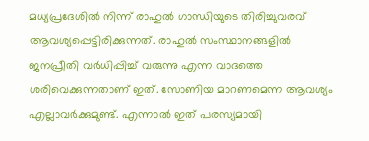മധ്യപ്രദേശില്‍ നിന്ന് രാഹുല്‍ ഗാന്ധിയുടെ തിരിച്ചുവരവ് ആവശ്യപ്പെട്ടിരിക്കുന്നത്. രാഹുല്‍ സംസ്ഥാനങ്ങളില്‍ ജനപ്രീതി വര്‍ധിപ്പിച്ച് വരുന്നു എന്ന വാദത്തെ ശരിവെക്കുന്നതാണ് ഇത്. സോണിയ മാറണമെന്ന ആവശ്യം എല്ലാവര്‍ക്കുമുണ്ട്. എന്നാല്‍ ഇത് പരസ്യമായി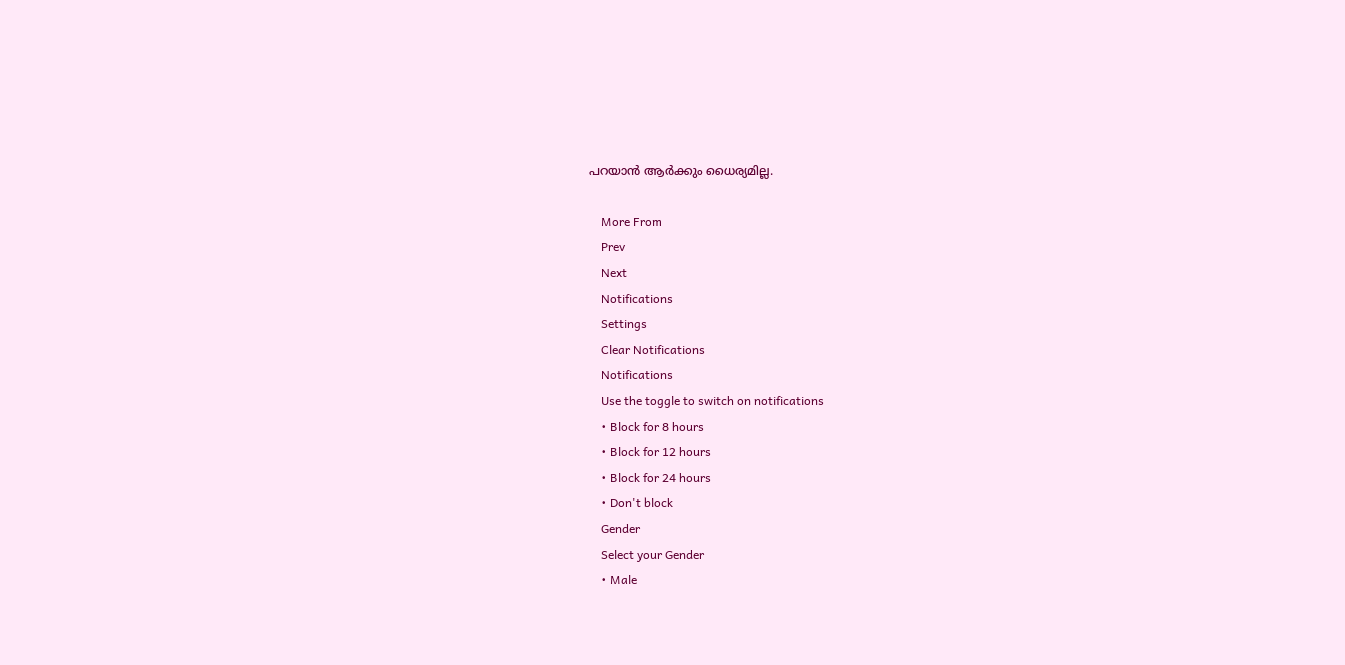പറയാന്‍ ആര്‍ക്കും ധൈര്യമില്ല.

    More From
    Prev
    Next
    Notifications
    Settings
    Clear Notifications
    Notifications
    Use the toggle to switch on notifications
    • Block for 8 hours
    • Block for 12 hours
    • Block for 24 hours
    • Don't block
    Gender
    Select your Gender
    • Male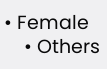• Female
    • Others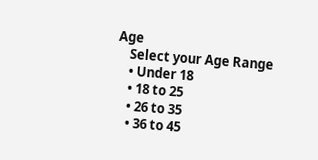Age
    Select your Age Range
    • Under 18
    • 18 to 25
    • 26 to 35
    • 36 to 45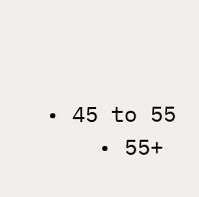• 45 to 55
    • 55+